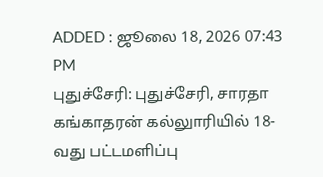ADDED : ஜூலை 18, 2026 07:43 PM
புதுச்சேரி: புதுச்சேரி, சாரதா கங்காதரன் கல்லுாரியில் 18-வது பட்டமளிப்பு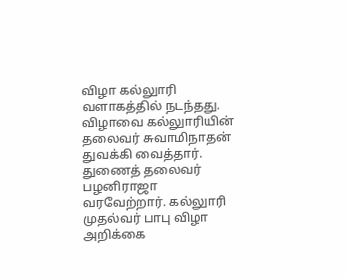விழா கல்லுாரி வளாகத்தில் நடந்தது.
விழாவை கல்லுாரியின் தலைவர் சுவாமிநாதன் துவக்கி வைத்தார். துணைத் தலைவர் பழனிராஜா வரவேற்றார். கல்லுாரி முதல்வர் பாபு விழா அறிக்கை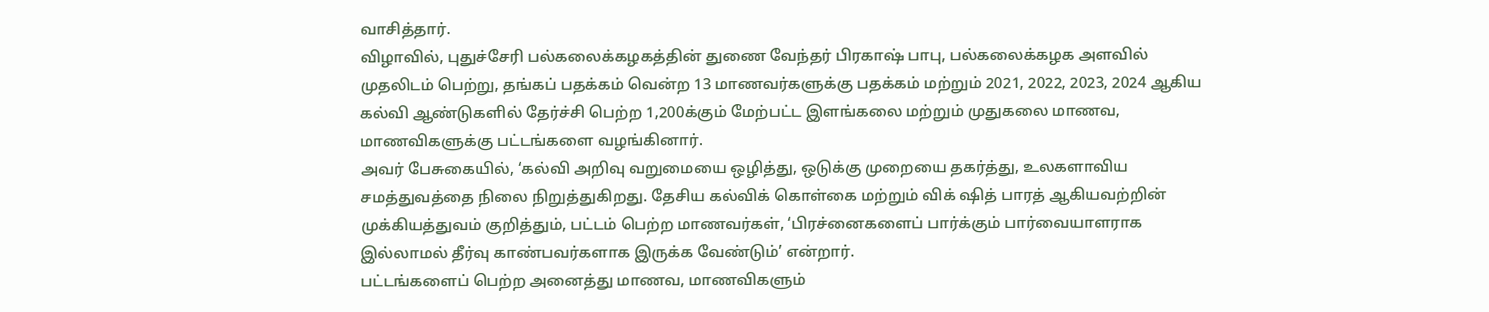வாசித்தார்.
விழாவில், புதுச்சேரி பல்கலைக்கழகத்தின் துணை வேந்தர் பிரகாஷ் பாபு, பல்கலைக்கழக அளவில் முதலிடம் பெற்று, தங்கப் பதக்கம் வென்ற 13 மாணவர்களுக்கு பதக்கம் மற்றும் 2021, 2022, 2023, 2024 ஆகிய கல்வி ஆண்டுகளில் தேர்ச்சி பெற்ற 1,200க்கும் மேற்பட்ட இளங்கலை மற்றும் முதுகலை மாணவ, மாணவிகளுக்கு பட்டங்களை வழங்கினார்.
அவர் பேசுகையில், ‘கல்வி அறிவு வறுமையை ஒழித்து, ஒடுக்கு முறையை தகர்த்து, உலகளாவிய சமத்துவத்தை நிலை நிறுத்துகிறது. தேசிய கல்விக் கொள்கை மற்றும் விக் ஷித் பாரத் ஆகியவற்றின் முக்கியத்துவம் குறித்தும், பட்டம் பெற்ற மாணவர்கள், ‘பிரச்னைகளைப் பார்க்கும் பார்வையாளராக இல்லாமல் தீர்வு காண்பவர்களாக இருக்க வேண்டும்’ என்றார்.
பட்டங்களைப் பெற்ற அனைத்து மாணவ, மாணவிகளும்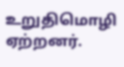உறுதிமொழி ஏற்றனர்.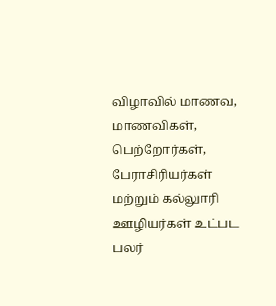விழாவில் மாணவ, மாணவிகள், பெற்றோர்கள், பேராசிரியர்கள் மற்றும் கல்லுாரி ஊழியர்கள் உட்பட பலர்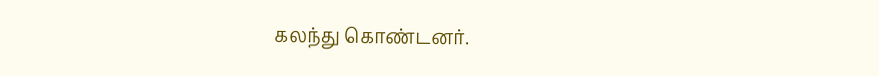கலந்து கொண்டனர்.